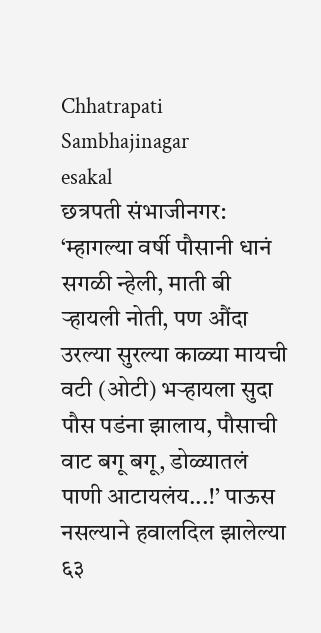Chhatrapati Sambhajinagar
esakal
छत्रपती संभाजीनगर: ‘म्हागल्या वर्षी पौसानी धानं सगळी न्हेली, माती बी ऱ्हायली नोती, पण औंदा उरल्या सुरल्या काळ्या मायची वटी (ओटी) भऱ्हायला सुदा पौस पडंना झालाय, पौसाची वाट बगू बगू, डोळ्यातलं पाणी आटायलंय...!’ पाऊस नसल्याने हवालदिल झालेल्या ६३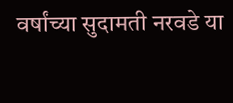वर्षांच्या सुदामती नरवडे या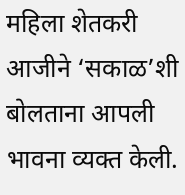महिला शेतकरी आजीने ‘सकाळ’शी बोलताना आपली भावना व्यक्त केली.